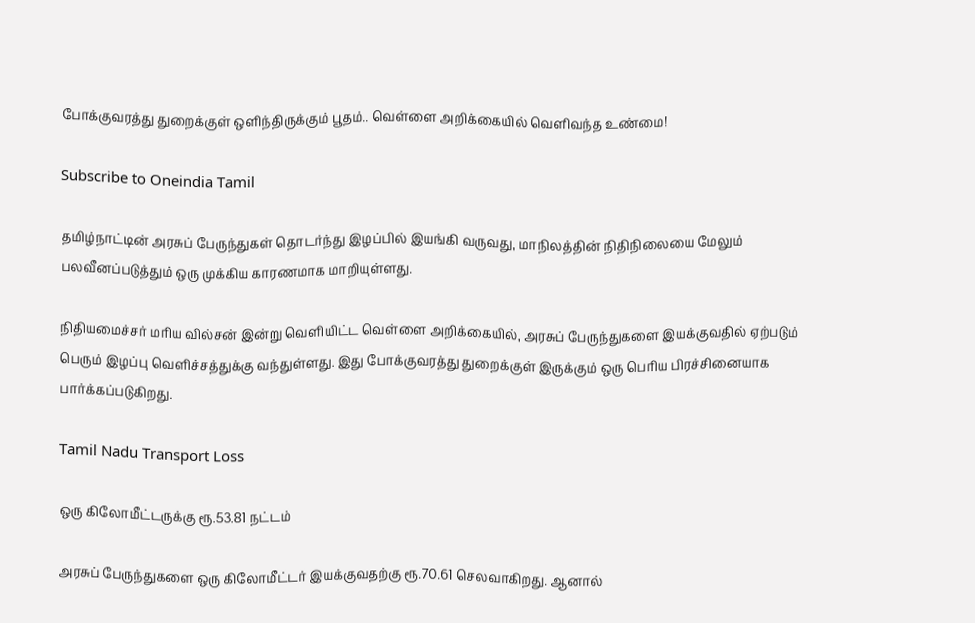போக்குவரத்து துறைக்குள் ஒளிந்திருக்கும் பூதம்.. வெள்ளை அறிக்கையில் வெளிவந்த உண்மை!

Subscribe to Oneindia Tamil

தமிழ்நாட்டின் அரசுப் பேருந்துகள் தொடர்ந்து இழப்பில் இயங்கி வருவது, மாநிலத்தின் நிதிநிலையை மேலும் பலவீனப்படுத்தும் ஒரு முக்கிய காரணமாக மாறியுள்ளது.

நிதியமைச்சர் மரிய வில்சன் இன்று வெளியிட்ட வெள்ளை அறிக்கையில், அரசுப் பேருந்துகளை இயக்குவதில் ஏற்படும் பெரும் இழப்பு வெளிச்சத்துக்கு வந்துள்ளது. இது போக்குவரத்து துறைக்குள் இருக்கும் ஒரு பெரிய பிரச்சினையாக பார்க்கப்படுகிறது.

Tamil Nadu Transport Loss

ஒரு கிலோமீட்டருக்கு ரூ.53.81 நட்டம்

அரசுப் பேருந்துகளை ஒரு கிலோமீட்டர் இயக்குவதற்கு ரூ.70.61 செலவாகிறது. ஆனால்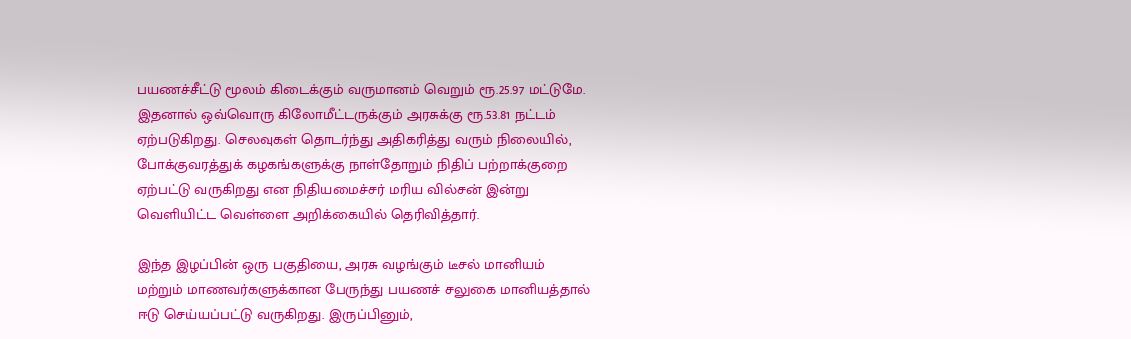பயணச்சீட்டு மூலம் கிடைக்கும் வருமானம் வெறும் ரூ.25.97 மட்டுமே. இதனால் ஒவ்வொரு கிலோமீட்டருக்கும் அரசுக்கு ரூ.53.81 நட்டம் ஏற்படுகிறது. செலவுகள் தொடர்ந்து அதிகரித்து வரும் நிலையில், போக்குவரத்துக் கழகங்களுக்கு நாள்தோறும் நிதிப் பற்றாக்குறை ஏற்பட்டு வருகிறது என நிதியமைச்சர் மரிய வில்சன் இன்று வெளியிட்ட வெள்ளை அறிக்கையில் தெரிவித்தார்.

இந்த இழப்பின் ஒரு பகுதியை, அரசு வழங்கும் டீசல் மானியம் மற்றும் மாணவர்களுக்கான பேருந்து பயணச் சலுகை மானியத்தால் ஈடு செய்யப்பட்டு வருகிறது. இருப்பினும்,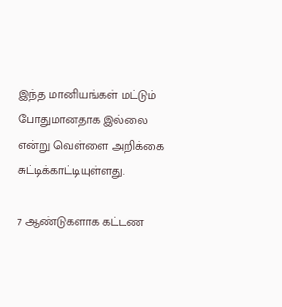இந்த மானியங்கள் மட்டும் போதுமானதாக இல்லை என்று வெள்ளை அறிக்கை சுட்டிக்காட்டியுள்ளது.

7 ஆண்டுகளாக கட்டண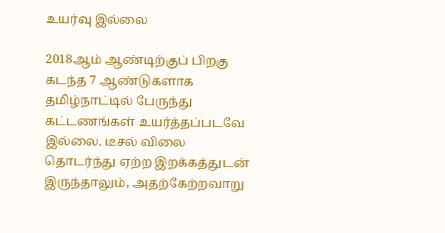உயர்வு இல்லை

2018ஆம் ஆண்டிற்குப் பிறகு கடந்த 7 ஆண்டுகளாக தமிழ்நாட்டில் பேருந்து கட்டணங்கள் உயர்த்தப்படவே இல்லை. டீசல் விலை தொடர்ந்து ஏற்ற இறக்கத்துடன் இருந்தாலும், அதற்கேற்றவாறு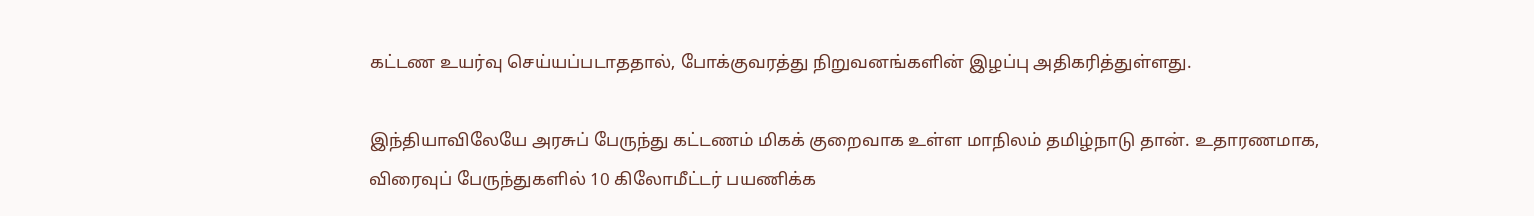கட்டண உயர்வு செய்யப்படாததால், போக்குவரத்து நிறுவனங்களின் இழப்பு அதிகரித்துள்ளது.

இந்தியாவிலேயே அரசுப் பேருந்து கட்டணம் மிகக் குறைவாக உள்ள மாநிலம் தமிழ்நாடு தான். உதாரணமாக, விரைவுப் பேருந்துகளில் 10 கிலோமீட்டர் பயணிக்க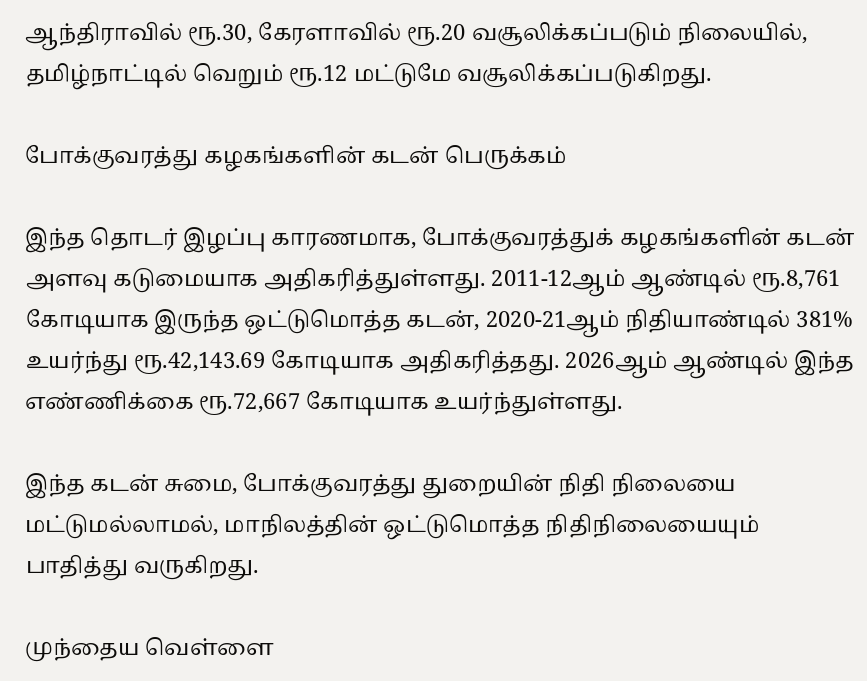ஆந்திராவில் ரூ.30, கேரளாவில் ரூ.20 வசூலிக்கப்படும் நிலையில், தமிழ்நாட்டில் வெறும் ரூ.12 மட்டுமே வசூலிக்கப்படுகிறது.

போக்குவரத்து கழகங்களின் கடன் பெருக்கம்

இந்த தொடர் இழப்பு காரணமாக, போக்குவரத்துக் கழகங்களின் கடன் அளவு கடுமையாக அதிகரித்துள்ளது. 2011-12ஆம் ஆண்டில் ரூ.8,761 கோடியாக இருந்த ஒட்டுமொத்த கடன், 2020-21ஆம் நிதியாண்டில் 381% உயர்ந்து ரூ.42,143.69 கோடியாக அதிகரித்தது. 2026ஆம் ஆண்டில் இந்த எண்ணிக்கை ரூ.72,667 கோடியாக உயர்ந்துள்ளது.

இந்த கடன் சுமை, போக்குவரத்து துறையின் நிதி நிலையை மட்டுமல்லாமல், மாநிலத்தின் ஒட்டுமொத்த நிதிநிலையையும் பாதித்து வருகிறது.

முந்தைய வெள்ளை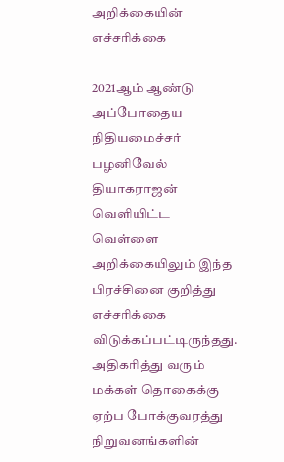அறிக்கையின் எச்சரிக்கை

2021ஆம் ஆண்டு அப்போதைய நிதியமைச்சர் பழனிவேல் தியாகராஜன் வெளியிட்ட வெள்ளை அறிக்கையிலும் இந்த பிரச்சினை குறித்து எச்சரிக்கை விடுக்கப்பட்டிருந்தது. அதிகரித்து வரும் மக்கள் தொகைக்கு ஏற்ப போக்குவரத்து நிறுவனங்களின்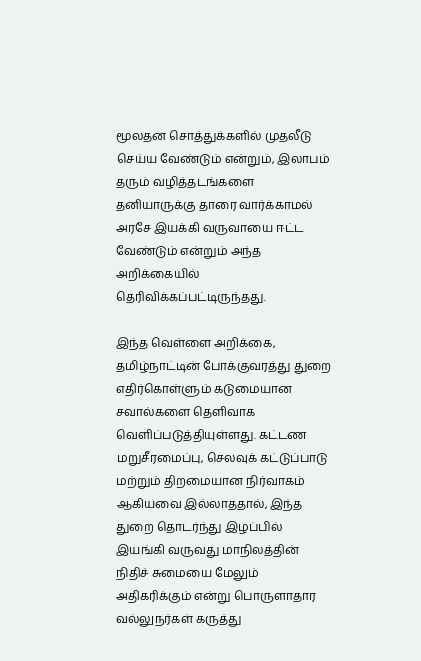மூலதன சொத்துக்களில் முதலீடு செய்ய வேண்டும் என்றும், இலாபம் தரும் வழித்தடங்களை தனியாருக்கு தாரை வார்க்காமல் அரசே இயக்கி வருவாயை ஈட்ட வேண்டும் என்றும் அந்த அறிக்கையில் தெரிவிக்கப்பட்டிருந்தது.

இந்த வெள்ளை அறிக்கை, தமிழ்நாட்டின் போக்குவரத்து துறை எதிர்கொள்ளும் கடுமையான சவால்களை தெளிவாக வெளிப்படுத்தியுள்ளது. கட்டண மறுசீரமைப்பு, செலவுக் கட்டுப்பாடு மற்றும் திறமையான நிர்வாகம் ஆகியவை இல்லாததால், இந்த துறை தொடர்ந்து இழப்பில் இயங்கி வருவது மாநிலத்தின் நிதிச் சுமையை மேலும் அதிகரிக்கும் என்று பொருளாதார வல்லுநர்கள் கருத்து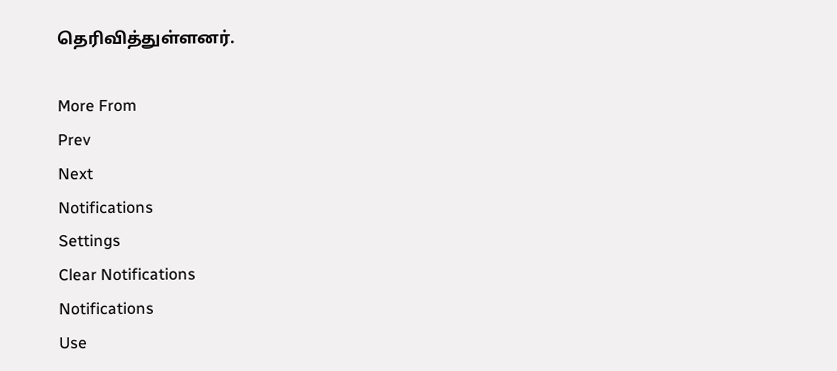தெரிவித்துள்ளனர்.

More From
Prev
Next
Notifications
Settings
Clear Notifications
Notifications
Use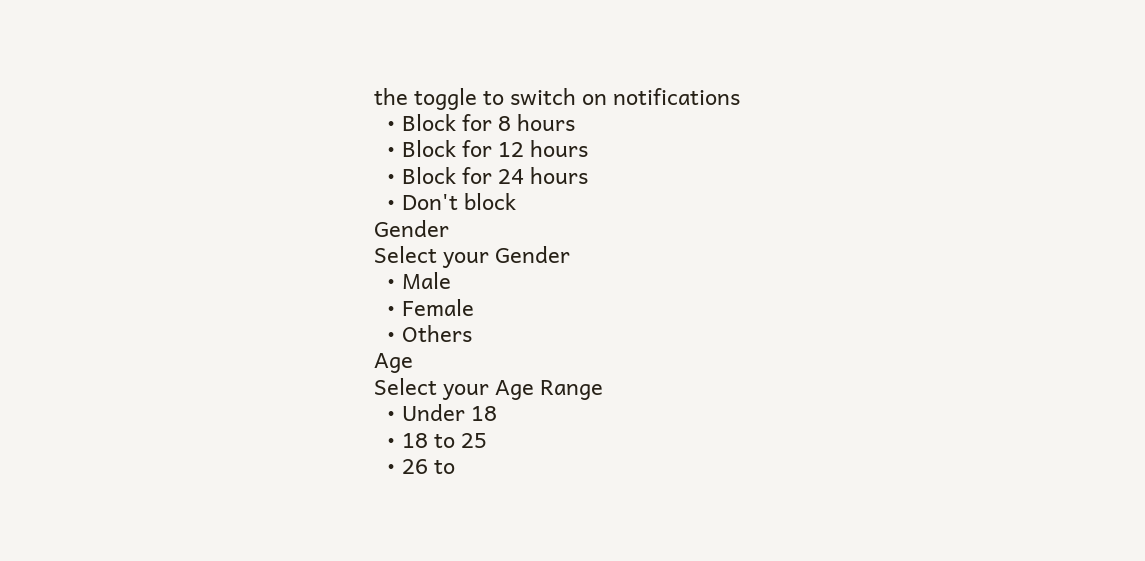the toggle to switch on notifications
  • Block for 8 hours
  • Block for 12 hours
  • Block for 24 hours
  • Don't block
Gender
Select your Gender
  • Male
  • Female
  • Others
Age
Select your Age Range
  • Under 18
  • 18 to 25
  • 26 to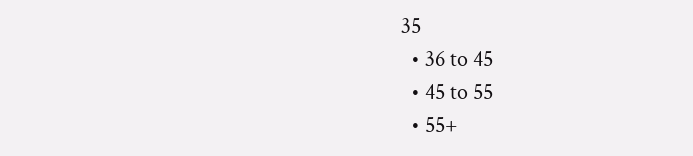35
  • 36 to 45
  • 45 to 55
  • 55+